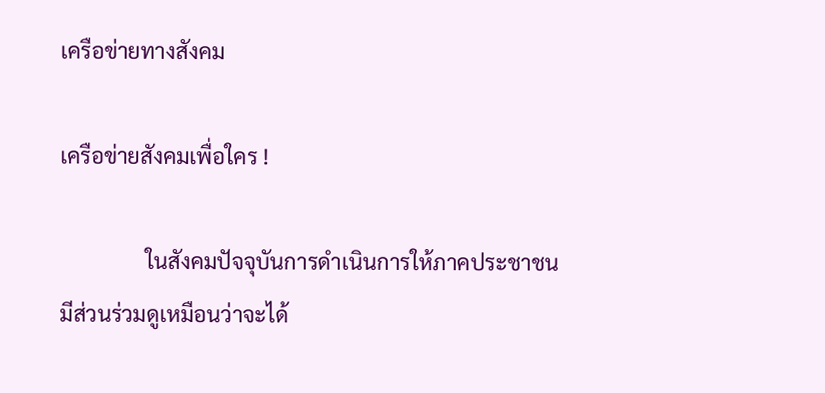เครือข่ายทางสังคม

เครือข่ายสังคมเพื่อใคร !

                ในสังคมปัจจุบันการดำเนินการให้ภาคประชาชนมีส่วนร่วมดูเหมือนว่าจะได้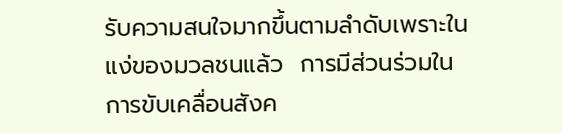รับความสนใจมากขึ้นตามลำดับเพราะในแง่ของมวลชนแล้ว  การมีส่วนร่วมในการขับเคลื่อนสังค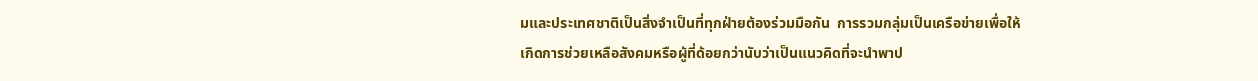มและประเทศชาติเป็นสิ่งจำเป็นที่ทุกฝ่ายต้องร่วมมือกัน  การรวมกลุ่มเป็นเครือข่ายเพื่อให้เกิดการช่วยเหลือสังคมหรือผู้ที่ด้อยกว่านับว่าเป็นแนวคิดที่จะนำพาป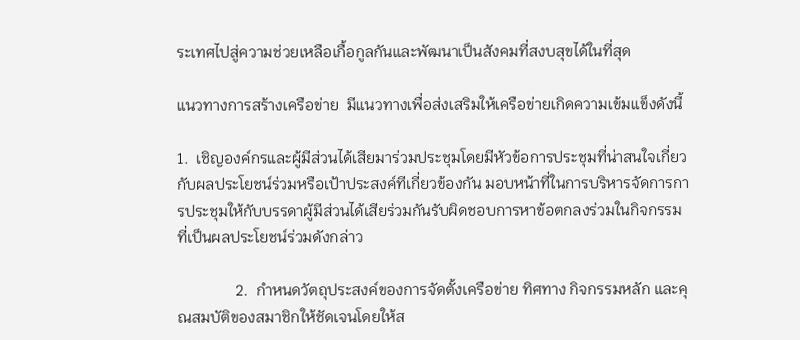ระเทศไปสู่ความช่วยเหลือเกื้อกูลกันและพัฒนาเป็นสังคมที่สงบสุขได้ในที่สุด

แนวทางการสร้างเครือข่าย  มีแนวทางเพื่อส่งเสริมให้เครือข่ายเกิดความเข้มแข็งดังนี้

1.  เชิญองค์กรและผู้มีส่วนได้เสียมาร่วมประชุมโดยมีหัวข้อการประชุมที่น่าสนใจเกี่ยวกับผลประโยชน์ร่วมหรือเป้าประสงค์ทีเกี่ยวข้องกัน มอบหน้าที่ในการบริหารจัดการการประชุมให้กับบรรดาผู้มีส่วนได้เสียร่วมกันรับผิดชอบการหาข้อตกลงร่วมในกิจกรรมที่เป็นผลประโยชน์ร่วมดังกล่าว

               2.  กำหนดวัตถุประสงค์ของการจัดตั้งเครือข่าย ทิศทาง กิจกรรมหลัก และคุณสมบัติของสมาชิกให้ชัดเจนโดยให้ส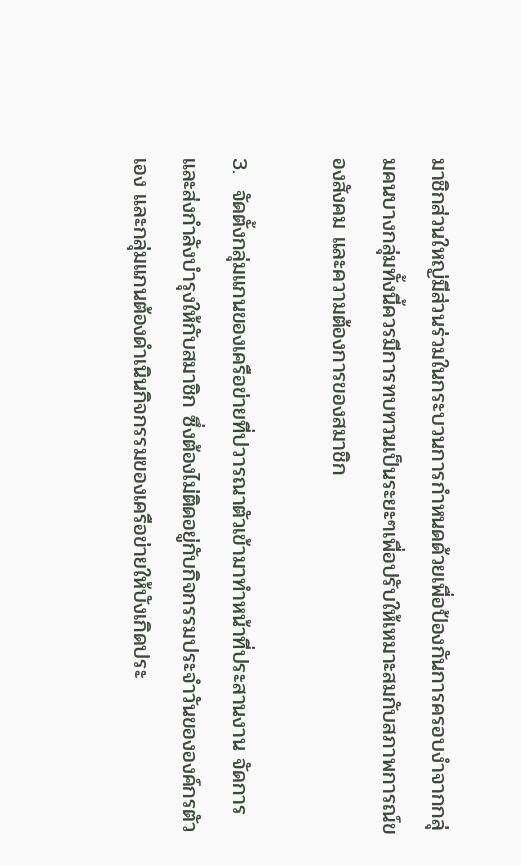มาชิกส่วนใหญ่มีส่วนร่วมในกระบวนการกำหนดด้วยเพื่อป้องกันการครอบงำจากกลุ่มคนบางกลุ่มทั้งนี้ควรมีการทบทวนเป็นระยะๆเพื่อปรับให้เหมาะสมกับสภาพการณ์ของสังคม และความต้องการของสมาชิก

3.  จัดตั้งกลุ่มแกนของเครือข่ายที่ปวารณาตัวเข้ามาทำหน้าที่ประสานงาน จัดการ และส่งกำลังบำรุงให้กับสมาชิก ซึ่งต้องไม่ติดอยู่กับกิจกรรมประจำวันขององค์กรตัวเอง และกลุ่มแกนต้องดำเนินกิจกรรมของเครือข่ายให้บังเกิดประ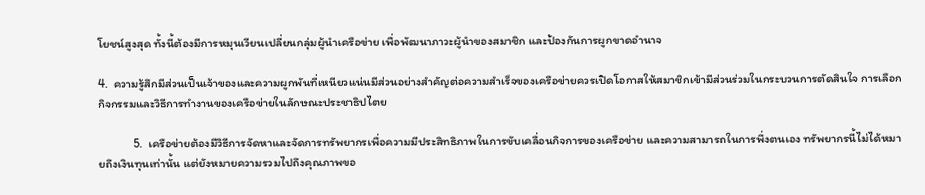โยชน์สูงสุด ทั้งนี้ต้องมีการหมุนเวียนเปลี่ยนกลุ่มผู้นำเครือข่าย เพื่อพัฒนาภาวะผู้นำของสมาชิก และป้องกันการผูกขาดอำนาจ

4.  ความรู้สึกมีส่วนเป็นเจ้าของและความผูกพันที่เหนียวแน่นมีส่วนอย่างสำคัญต่อความสำเร็จของเครือข่ายควรเปิดโอกาสให้สมาชิกเข้ามีส่วนร่วมในกระบวนการตัดสินใจ การเลือก กิจกรรมและวิธีการทำงานของเครือข่ายในลักษณะประชาธิปไตย

             5.  เครือข่ายต้องมีวิธีการจัดหาและจัดการทรัพยากรเพื่อความมีประสิทธิภาพในการขับเคลื่อนกิจการของเครือข่าย และความสามารถในการพึ่งตนเอง ทรัพยากรนี้ไม่ได้หมายถึงเงินทุนเท่านั้น แต่ยังหมายความรวมไปถึงคุณภาพขอ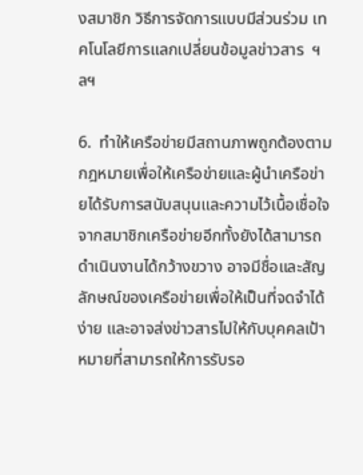งสมาชิก วิธีการจัดการแบบมีส่วนร่วม เทคโนโลยีการแลกเปลี่ยนข้อมูลข่าวสาร  ฯลฯ

6.  ทำให้เครือข่ายมีสถานภาพถูกต้องตามกฎหมายเพื่อให้เครือข่ายและผู้นำเครือข่ายได้รับการสนับสนุนและความไว้เนื้อเชื่อใจจากสมาชิกเครือข่ายอีกทั้งยังได้สามารถดำเนินงานได้กว้างขวาง อาจมีชื่อและสัญลักษณ์ของเครือข่ายเพื่อให้เป็นที่จดจำได้ง่าย และอาจส่งข่าวสารไปให้กับบุคคลเป้าหมายที่สามารถให้การรับรอ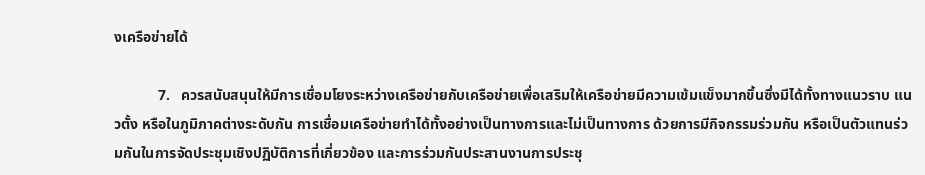งเครือข่ายได้

            7.   ควรสนับสนุนให้มีการเชื่อมโยงระหว่างเครือข่ายกับเครือข่ายเพื่อเสริมให้เครือข่ายมีความเข้มแข็งมากขึ้นซึ่งมีได้ทั้งทางแนวราบ แนวตั้ง หรือในภูมิภาคต่างระดับกัน การเชื่อมเครือข่ายทำได้ทั้งอย่างเป็นทางการและไม่เป็นทางการ ด้วยการมีกิจกรรมร่วมกัน หรือเป็นตัวแทนร่วมกันในการจัดประชุมเชิงปฏิบัติการที่เกี่ยวข้อง และการร่วมกันประสานงานการประชุ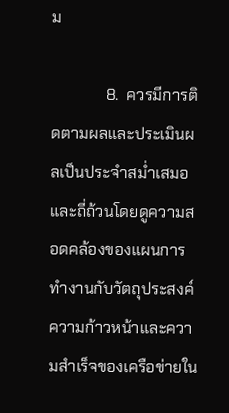ม

              8.  ควรมีการติดตามผลและประเมินผลเป็นประจำสม่ำเสมอและถี่ถ้วนโดยดูความสอดคล้องของแผนการทำงานกับวัตถุประสงค์ความก้าวหน้าและความสำเร็จของเครือข่ายใน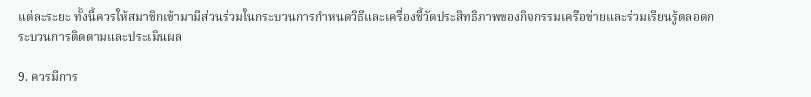แต่ละระยะ ทั้งนี้ควรให้สมาชิกเข้ามามีส่วนร่วมในกระบวนการกำหนดวิธีและเครื่องชี้วัดประสิทธิภาพของกิจกรรมเครือข่ายและร่วมเรียนรู้ตลอดกระบวนการติดตามและประเมินผล

9. ควรมีการ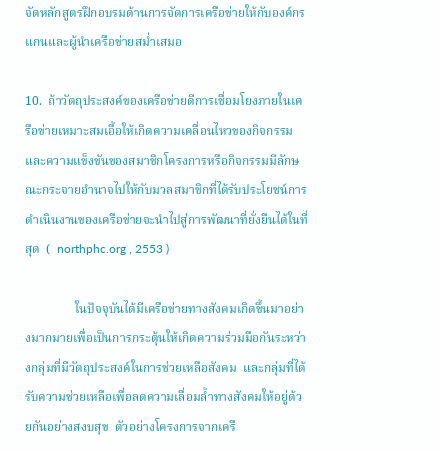จัดหลักสูตรฝึกอบรมด้านการจัดการเครือข่ายให้กับองค์กรแกนและผู้นำเครือข่ายสม่ำเสมอ

10.  ถ้าวัตถุประสงค์ของเครือข่ายดีการเชื่อมโยงภายในเครือข่ายเหมาะสมเอื้อให้เกิดความเคลื่อนไหวของกิจกรรมและความแข็งขันของสมาชิกโครงการหรือกิจกรรมมีลักษณะกระจายอำนาจไปให้กับมวลสมาชิกที่ได้รับประโยชน์การดำเนินงานของเครือข่ายจะนำไปสู่การพัฒนาที่ยั่งยืนได้ในที่สุด  (  northphc.org , 2553 )

                ในปัจจุบันได้มีเครือข่ายทางสังคมเกิดขึ้นมาอย่างมากมายเพื่อเป็นการกระตุ้นให้เกิดความร่วมมือกันระหว่างกลุ่มที่มีวัตถุประสงค์ในการช่วยเหลือสังคม  และกลุ่มที่ได้รับความช่วยเหลือเพื่อลดความเลื่อมล้ำทางสังคมให้อยู่ด้วยกันอย่างสงบสุข  ตัวอย่างโครงการจากเครื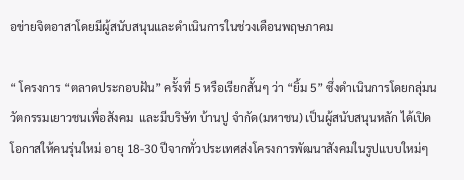อข่ายจิตอาสาโดยมีผู้สนับสนุนและดำเนินการในช่วงเดือนพฤษภาคม

“ โครงการ “ตลาดประกอบฝัน” ครั้งที่ 5 หรือเรียกสั้นๆ ว่า “ยิ้ม 5” ซึ่งดำเนินการโดยกลุ่มนวัตกรรมเยาวชนเพื่อสังคม  และมีบริษัท บ้านปู จำกัด(มหาชน) เป็นผู้สนับสนุนหลัก ได้เปิดโอกาสให้คนรุ่นใหม่ อายุ 18-30 ปีจากทั่วประเทศส่งโครงการพัฒนาสังคมในรูปแบบใหม่ๆ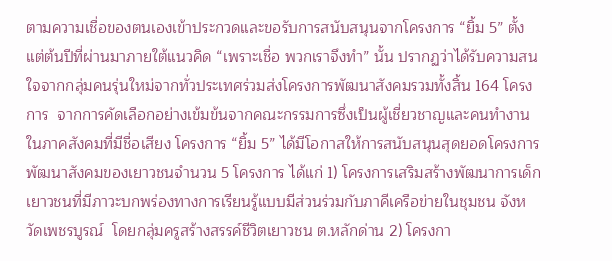ตามความเชื่อของตนเองเข้าประกวดและขอรับการสนับสนุนจากโครงการ “ยิ้ม 5” ตั้งแต่ต้นปีที่ผ่านมาภายใต้แนวคิด “เพราะเชื่อ พวกเราจึงทำ” นั้น ปรากฏว่าได้รับความสนใจจากกลุ่มคนรุ่นใหม่จากทั่วประเทศร่วมส่งโครงการพัฒนาสังคมรวมทั้งสิ้น 164 โครงการ  จากการคัดเลือกอย่างเข้มข้นจากคณะกรรมการซึ่งเป็นผู้เชี่ยวชาญและคนทำงานในภาคสังคมที่มีชื่อเสียง โครงการ “ยิ้ม 5” ได้มีโอกาสให้การสนับสนุนสุดยอดโครงการพัฒนาสังคมของเยาวชนจำนวน 5 โครงการ ได้แก่ 1) โครงการเสริมสร้างพัฒนาการเด็กเยาวชนที่มีภาวะบกพร่องทางการเรียนรู้แบบมีส่วนร่วมกับภาคีเครือข่ายในชุมชน จังหวัดเพชรบูรณ์  โดยกลุ่มครูสร้างสรรค์ชีวิตเยาวชน ต.หลักด่าน 2) โครงกา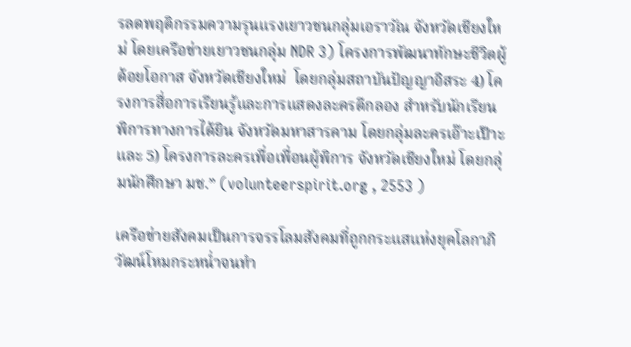รลดพฤติกรรมความรุนแรงเยาวชนกลุ่มเอราวัณ จังหวัดเชียงใหม่ โดยเครือข่ายเยาวชนกลุ่ม NDR 3) โครงการพัฒนาทักษะชีวิตผู้ด้อยโอกาส จังหวัดเชียงใหม่  โดยกลุ่มสถาบันปัญญาอิสระ 4) โครงการสื่อการเรียนรู้และการแสดงละครตีกลอง สำหรับนักเรียนพิการทางการได้ยิน จังหวัดมหาสารคาม โดยกลุ่มละครเอ๊าะเป๊าะ และ 5) โครงการละครเพื่อเพื่อนผู้พิการ จังหวัดเชียงใหม่ โดยกลุ่มนักศึกษา มช.” (volunteerspirit.org , 2553 )

เครือข่ายสังคมเป็นการจรรโลมสังคมที่ถูกกระแสแห่งยุคโลกาภิวัฒน์โหมกระหน่ำจนทำ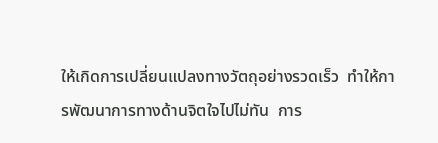ให้เกิดการเปลี่ยนแปลงทางวัตถุอย่างรวดเร็ว  ทำให้การพัฒนาการทางด้านจิตใจไปไม่ทัน  การ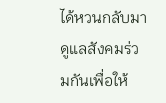ได้หวนกลับมาดูแลสังคมร่วมกันเพื่อให้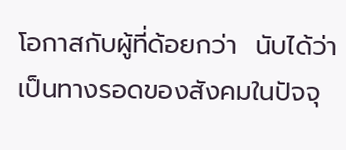โอกาสกับผู้ที่ด้อยกว่า  นับได้ว่าเป็นทางรอดของสังคมในปัจจุ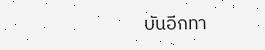บันอีกทา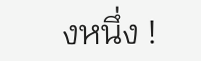งหนึ่ง !